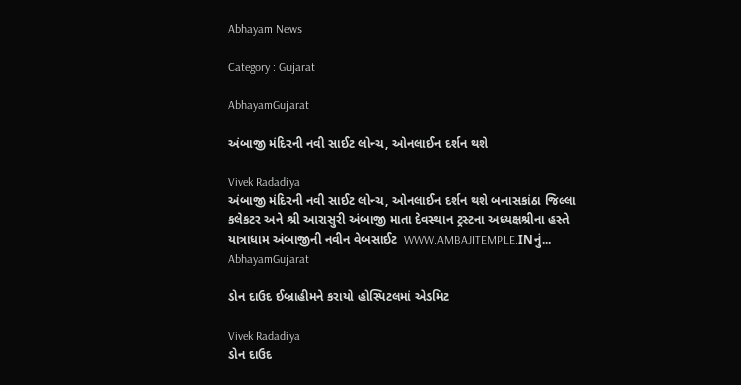Abhayam News

Category : Gujarat

AbhayamGujarat

અંબાજી મંદિરની નવી સાઈટ લોન્ચ, ઓનલાઈન દર્શન થશે

Vivek Radadiya
અંબાજી મંદિરની નવી સાઈટ લોન્ચ, ઓનલાઈન દર્શન થશે બનાસકાંઠા જિલ્લા કલેકટર અને શ્રી આરાસુરી અંબાજી માતા દેવસ્થાન ટ્રસ્ટના અધ્યક્ષશ્રીના હસ્તે યાત્રાધામ અંબાજીની નવીન વેબસાઈટ  WWW.AMBAJITEMPLE.INનું...
AbhayamGujarat

ડોન દાઉદ ઈબ્રાહીમને કરાયો હોસ્પિટલમાં એડમિટ

Vivek Radadiya
ડોન દાઉદ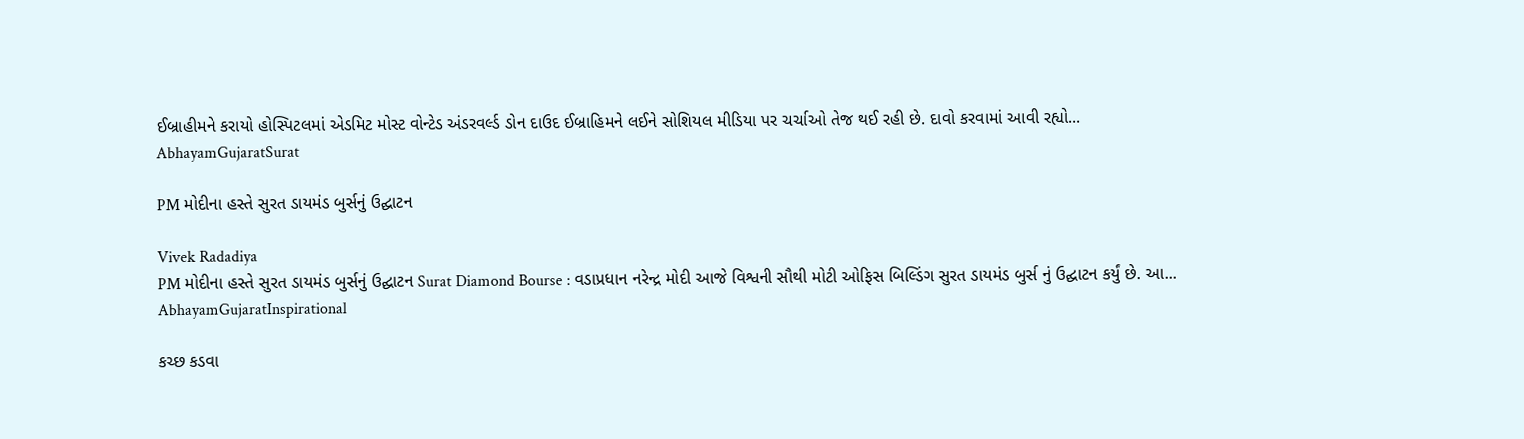ઈબ્રાહીમને કરાયો હોસ્પિટલમાં એડમિટ મોસ્ટ વોન્ટેડ અંડરવર્લ્ડ ડોન દાઉદ ઈબ્રાહિમને લઈને સોશિયલ મીડિયા પર ચર્ચાઓ તેજ થઈ રહી છે. દાવો કરવામાં આવી રહ્યો...
AbhayamGujaratSurat

PM મોદીના હસ્તે સુરત ડાયમંડ બુર્સનું ઉદ્ઘાટન

Vivek Radadiya
PM મોદીના હસ્તે સુરત ડાયમંડ બુર્સનું ઉદ્ઘાટન Surat Diamond Bourse : વડાપ્રધાન નરેન્દ્ર મોદી આજે વિશ્વની સૌથી મોટી ઓફિસ બિલ્ડિંગ સુરત ડાયમંડ બુર્સ નું ઉદ્ઘાટન કર્યું છે. આ...
AbhayamGujaratInspirational

કચ્છ કડવા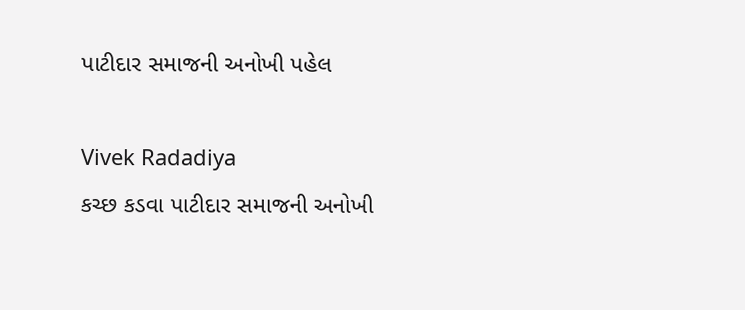પાટીદાર સમાજની અનોખી પહેલ

Vivek Radadiya
કચ્છ કડવા પાટીદાર સમાજની અનોખી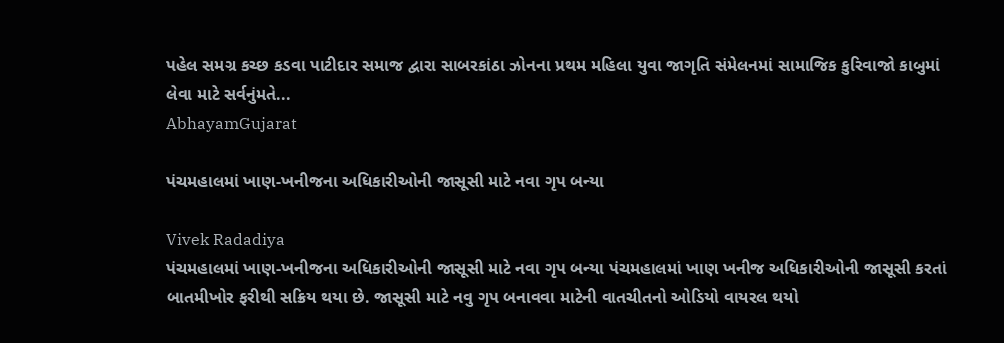પહેલ સમગ્ર કચ્છ કડવા પાટીદાર સમાજ દ્વારા સાબરકાંઠા ઝોનના પ્રથમ મહિલા યુવા જાગૃતિ સંમેલનમાં સામાજિક કુરિવાજો કાબુમાં લેવા માટે સર્વનુંમતે...
AbhayamGujarat

પંચમહાલમાં ખાણ-ખનીજના અધિકારીઓની જાસૂસી માટે નવા ગૃપ બન્યા

Vivek Radadiya
પંચમહાલમાં ખાણ-ખનીજના અધિકારીઓની જાસૂસી માટે નવા ગૃપ બન્યા પંચમહાલમાં ખાણ ખનીજ અધિકારીઓની જાસૂસી કરતાં બાતમીખોર ફરીથી સક્રિય થયા છે. જાસૂસી માટે નવુ ગૃપ બનાવવા માટેની વાતચીતનો ઓડિયો વાયરલ થયો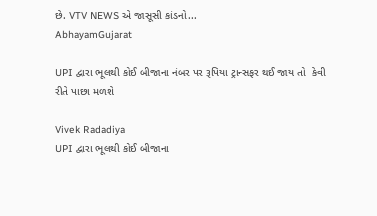છે. VTV NEWS એ જાસૂસી કાંડનો...
AbhayamGujarat

UPI દ્વારા ભૂલથી કોઈ બીજાના નંબર પર રૂપિયા ટ્રાન્સફર થઈ જાય તો  કેવી રીતે પાછા મળશે

Vivek Radadiya
UPI દ્વારા ભૂલથી કોઈ બીજાના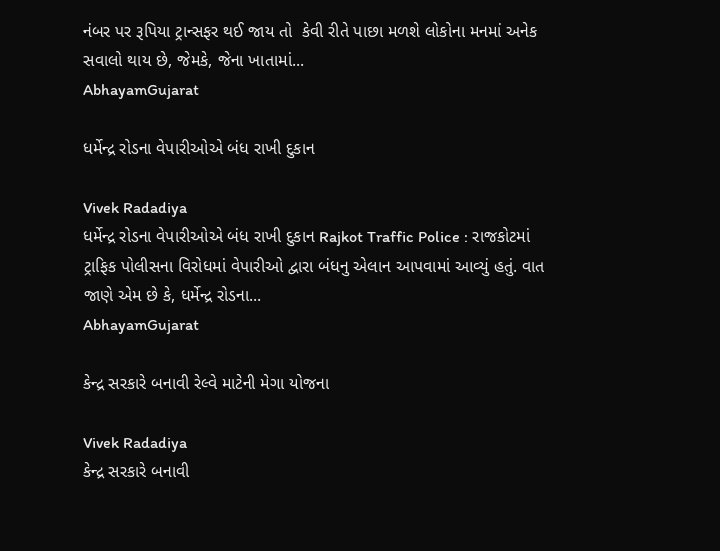નંબર પર રૂપિયા ટ્રાન્સફર થઈ જાય તો  કેવી રીતે પાછા મળશે લોકોના મનમાં અનેક સવાલો થાય છે, જેમકે, જેના ખાતામાં...
AbhayamGujarat

ધર્મેન્દ્ર રોડના વેપારીઓએ બંધ રાખી દુકાન

Vivek Radadiya
ધર્મેન્દ્ર રોડના વેપારીઓએ બંધ રાખી દુકાન Rajkot Traffic Police : રાજકોટમાં ટ્રાફિક પોલીસના વિરોધમાં વેપારીઓ દ્વારા બંધનુ એલાન આપવામાં આવ્યું હતું. વાત જાણે એમ છે કે, ધર્મેન્દ્ર રોડના...
AbhayamGujarat

કેન્દ્ર સરકારે બનાવી રેલ્વે માટેની મેગા યોજના

Vivek Radadiya
કેન્દ્ર સરકારે બનાવી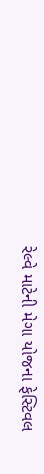રેલ્વે માટેની મેગા યોજના ફેસ્ટિવલ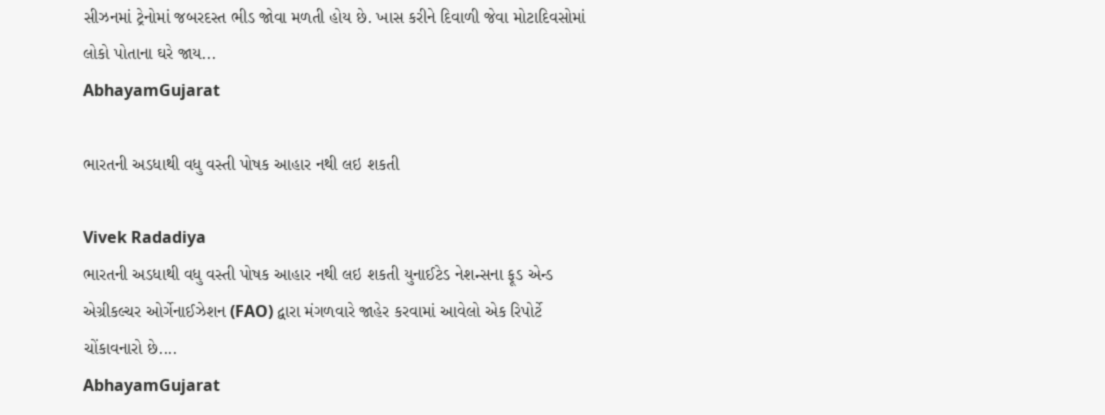સીઝનમાં ટ્રેનોમાં જબરદસ્ત ભીડ જોવા મળતી હોય છે. ખાસ કરીને દિવાળી જેવા મોટાદિવસોમાં લોકો પોતાના ઘરે જાય...
AbhayamGujarat

ભારતની અડધાથી વધુ વસ્તી પોષક આહાર નથી લઇ શકતી

Vivek Radadiya
ભારતની અડધાથી વધુ વસ્તી પોષક આહાર નથી લઇ શકતી યુનાઈટેડ નેશન્સના ફૂડ એન્ડ એગ્રીકલ્ચર ઓર્ગેનાઈઝેશન (FAO) દ્વારા મંગળવારે જાહેર કરવામાં આવેલો એક રિપોર્ટે ચોંકાવનારો છે....
AbhayamGujarat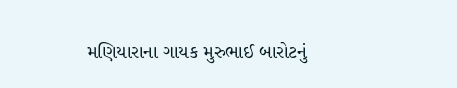મણિયારાના ગાયક મુરુભાઈ બારોટનું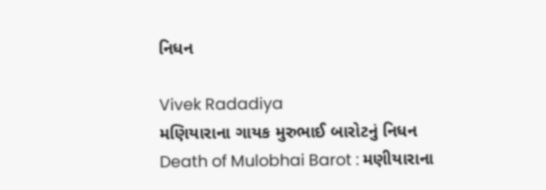નિધન

Vivek Radadiya
મણિયારાના ગાયક મુરુભાઈ બારોટનું નિધન Death of Mulobhai Barot : મણીયારાના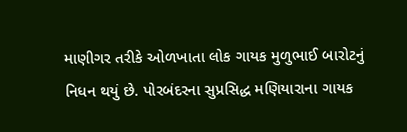માણીગર તરીકે ઓળખાતા લોક ગાયક મુળુભાઈ બારોટનું નિધન થયું છે. પોરબંદરના સુપ્રસિદ્ધ મણિયારાના ગાયક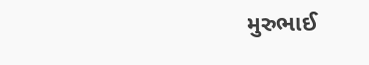મુરુભાઈ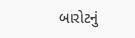બારોટનું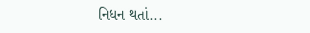નિધન થતાં...